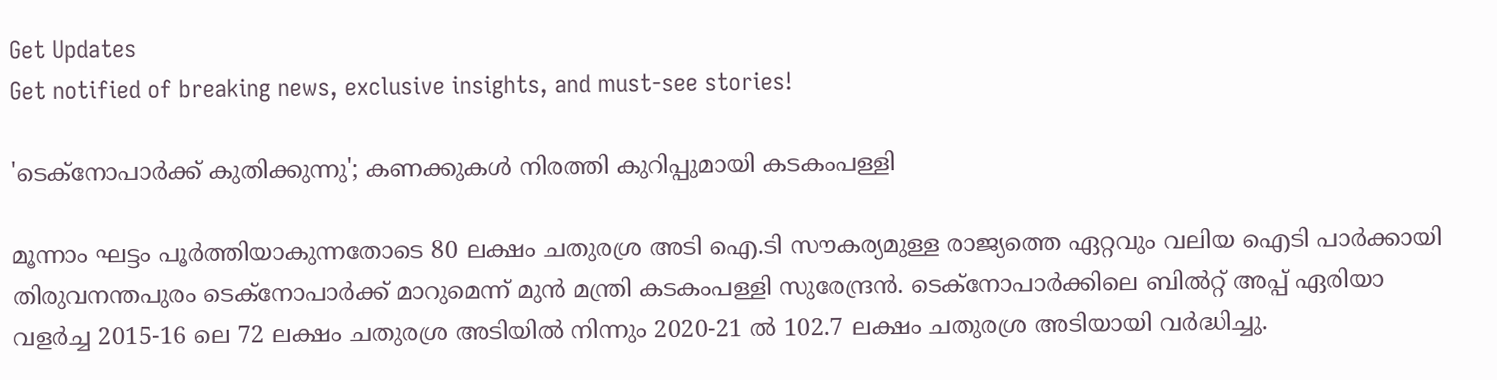Get Updates
Get notified of breaking news, exclusive insights, and must-see stories!

'ടെക്നോപാർക്ക് കുതിക്കുന്നു'; കണക്കുകൾ നിരത്തി കുറിപ്പുമായി കടകംപള്ളി

മൂന്നാം ഘട്ടം പൂർത്തിയാകുന്നതോടെ 80 ലക്ഷം ചതുരശ്ര അടി ഐ.ടി സൗകര്യമുള്ള രാജ്യത്തെ ഏറ്റവും വലിയ ഐടി പാർക്കായി തിരുവനന്തപുരം ടെക്നോപാർക്ക് മാറുമെന്ന് മുൻ മന്ത്രി കടകംപള്ളി സുരേന്ദ്രന്‍. ടെക്നോപാർക്കിലെ ബിൽറ്റ് അപ്പ് ഏരിയാ വളർച്ച 2015-16 ലെ 72 ലക്ഷം ചതുരശ്ര അടിയിൽ നിന്നും 2020-21 ൽ 102.7 ലക്ഷം ചതുരശ്ര അടിയായി വർദ്ധിച്ചു.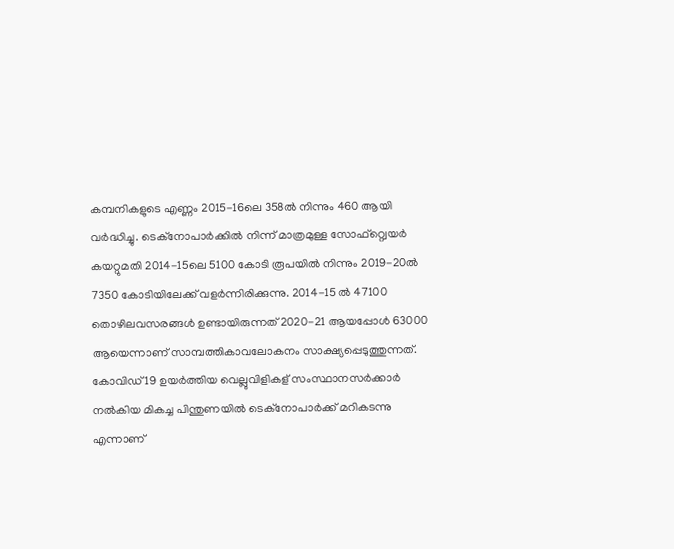കമ്പനികളുടെ എണ്ണം 2015-16ലെ 358ൽ നിന്നും 460 ആയി വർദ്ധിച്ചു. ടെക്നോപാർക്കിൽ നിന്ന് മാത്രമുള്ള സോഫ്റ്റ്വെയർ കയറ്റുമതി 2014-15ലെ 5100 കോടി രൂപയിൽ നിന്നും 2019-20ൽ 7350 കോടിയിലേക്ക് വളർന്നിരിക്കുന്നു. 2014-15 ൽ 47100 തൊഴിലവസരങ്ങൾ ഉണ്ടായിരുന്നത് 2020-21 ആയപ്പോൾ 63000 ആയെന്നാണ് സാമ്പത്തികാവലോകനം സാക്ഷ്യപ്പെടുത്തുന്നത്. കോവിഡ് 19 ഉയർത്തിയ വെല്ലുവിളികള് സംസ്ഥാനസർക്കാർ നൽകിയ മികച്ച പിന്തുണയിൽ ടെക്നോപാർക്ക് മറികടന്നു എന്നാണ്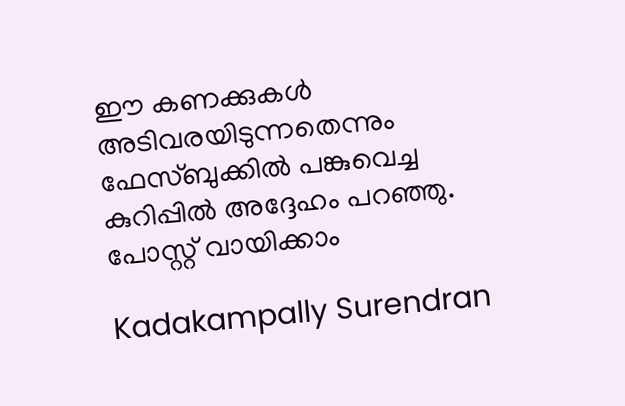ഈ കണക്കുകൾ അടിവരയിടുന്നതെന്നും ഫേസ്ബുക്കിൽ പങ്കുവെച്ച കുറിപ്പിൽ അദ്ദേഹം പറഞ്ഞു. പോസ്റ്റ് വായിക്കാം

Kadakampally Surendran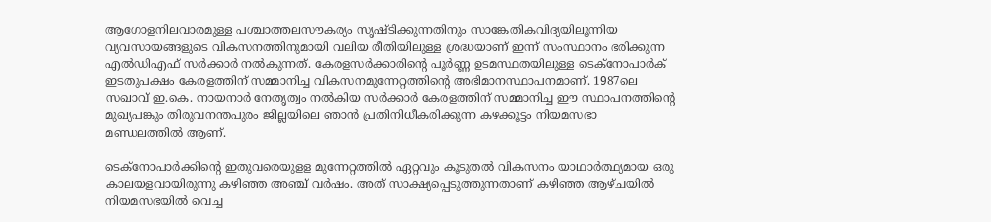ആഗോളനിലവാരമുള്ള പശ്ചാത്തലസൗകര്യം സൃഷ്ടിക്കുന്നതിനും സാങ്കേതികവിദ്യയിലൂന്നിയ വ്യവസായങ്ങളുടെ വികസനത്തിനുമായി വലിയ രീതിയിലുള്ള ശ്രദ്ധയാണ് ഇന്ന് സംസ്ഥാനം ഭരിക്കുന്ന എൽഡിഎഫ് സർക്കാർ നൽകുന്നത്. കേരളസർക്കാരിന്റെ പൂർണ്ണ ഉടമസ്ഥതയിലുള്ള ടെക്നോപാർക് ഇടതുപക്ഷം കേരളത്തിന് സമ്മാനിച്ച വികസനമുന്നേറ്റത്തിന്റെ അഭിമാനസ്ഥാപനമാണ്. 1987ലെ സഖാവ് ഇ.കെ. നായനാർ നേതൃത്വം നൽകിയ സർക്കാർ കേരളത്തിന് സമ്മാനിച്ച ഈ സ്ഥാപനത്തിന്റെ മുഖ്യപങ്കും തിരുവനന്തപുരം ജില്ലയിലെ ഞാൻ പ്രതിനിധീകരിക്കുന്ന കഴക്കൂട്ടം നിയമസഭാ മണ്ഡലത്തിൽ ആണ്.

ടെക്നോപാർക്കിന്റെ ഇതുവരെയുളള മുന്നേറ്റത്തിൽ ഏറ്റവും കൂടുതൽ വികസനം യാഥാർത്ഥ്യമായ ഒരു കാലയളവായിരുന്നു കഴിഞ്ഞ അഞ്ച് വർഷം. അത് സാക്ഷ്യപ്പെടുത്തുന്നതാണ് കഴിഞ്ഞ ആഴ്ചയിൽ നിയമസഭയിൽ വെച്ച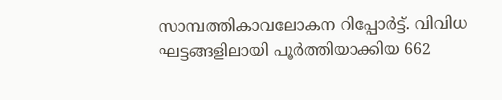സാമ്പത്തികാവലോകന റിപ്പോർട്ട്. വിവിധ ഘട്ടങ്ങളിലായി പൂർത്തിയാക്കിയ 662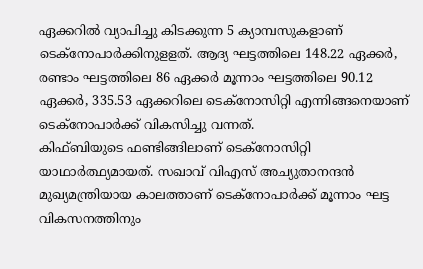ഏക്കറിൽ വ്യാപിച്ചു കിടക്കുന്ന 5 ക്യാമ്പസുകളാണ് ടെക്നോപാർക്കിനുളളത്. ആദ്യ ഘട്ടത്തിലെ 148.22 ഏക്കർ, രണ്ടാം ഘട്ടത്തിലെ 86 ഏക്കർ മൂന്നാം ഘട്ടത്തിലെ 90.12 ഏക്കർ, 335.53 ഏക്കറിലെ ടെക്നോസിറ്റി എന്നിങ്ങനെയാണ് ടെക്നോപാർക്ക് വികസിച്ചു വന്നത്.
കിഫ്ബിയുടെ ഫണ്ടിങ്ങിലാണ് ടെക്നോസിറ്റി യാഥാർത്ഥ്യമായത്. സഖാവ് വിഎസ് അച്യുതാനന്ദൻ മുഖ്യമന്ത്രിയായ കാലത്താണ് ടെക്നോപാർക്ക് മൂന്നാം ഘട്ട വികസനത്തിനും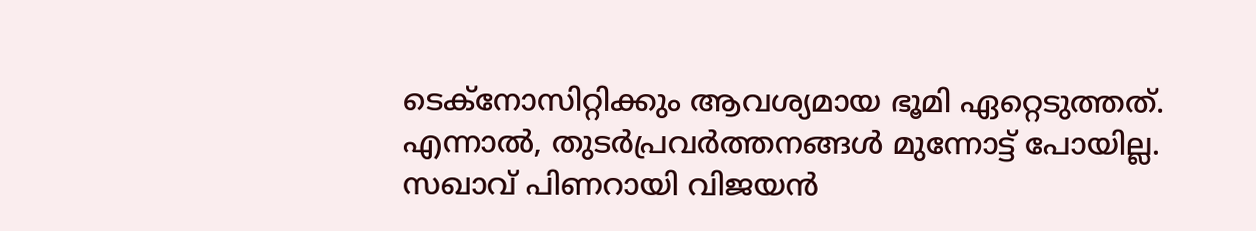ടെക്നോസിറ്റിക്കും ആവശ്യമായ ഭൂമി ഏറ്റെടുത്തത്. എന്നാൽ, തുടർപ്രവർത്തനങ്ങൾ മുന്നോട്ട് പോയില്ല. സഖാവ് പിണറായി വിജയൻ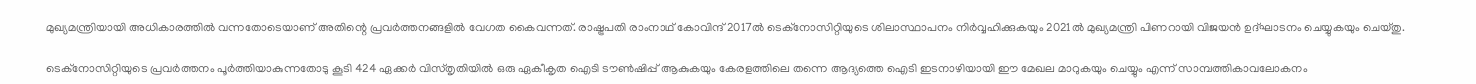മുഖ്യമന്ത്രിയായി അധികാരത്തിൽ വന്നതോടെയാണ് അതിന്റെ പ്രവർത്തനങ്ങളിൽ വേഗത കൈവന്നത്. രാഷ്ട്രപതി രാംനാഥ് കോവിന്ദ് 2017ൽ ടെക്നോസിറ്റിയുടെ ശിലാസ്ഥാപനം നിർവ്വഹിക്കുകയും 2021ൽ മുഖ്യമന്ത്രി പിണറായി വിജയൻ ഉദ്ഘാടനം ചെയ്യുകയും ചെയ്തു.

ടെക്നോസിറ്റിയുടെ പ്രവർത്തനം പൂർത്തിയാകുന്നതോടു കൂടി 424 ഏക്കർ വിസ്തൃതിയിൽ ഒരു ഏകീകൃത ഐടി ടൗൺഷിപ്പ് ആകുകയും കേരളത്തിലെ തന്നെ ആദ്യത്തെ ഐടി ഇടനാഴിയായി ഈ മേഖല മാറുകയും ചെയ്യും എന്ന് സാമ്പത്തികാവലോകനം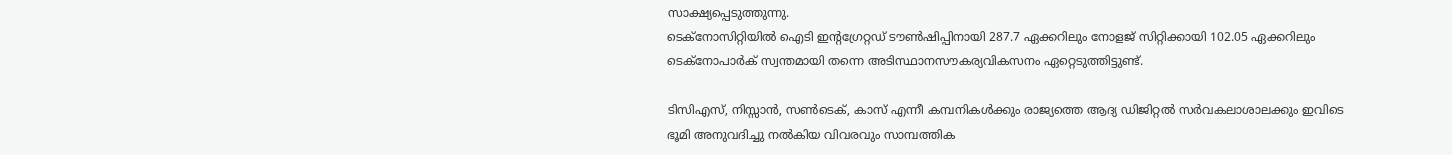സാക്ഷ്യപ്പെടുത്തുന്നു.
ടെക്നോസിറ്റിയിൽ ഐടി ഇന്റഗ്രേറ്റഡ് ടൗൺഷിപ്പിനായി 287.7 ഏക്കറിലും നോളജ് സിറ്റിക്കായി 102.05 ഏക്കറിലും ടെക്നോപാർക് സ്വന്തമായി തന്നെ അടിസ്ഥാനസൗകര്യവികസനം ഏറ്റെടുത്തിട്ടുണ്ട്.

ടിസിഎസ്, നിസ്സാൻ, സൺടെക്, കാസ് എന്നീ കമ്പനികൾക്കും രാജ്യത്തെ ആദ്യ ഡിജിറ്റൽ സർവകലാശാലക്കും ഇവിടെ ഭൂമി അനുവദിച്ചു നൽകിയ വിവരവും സാമ്പത്തിക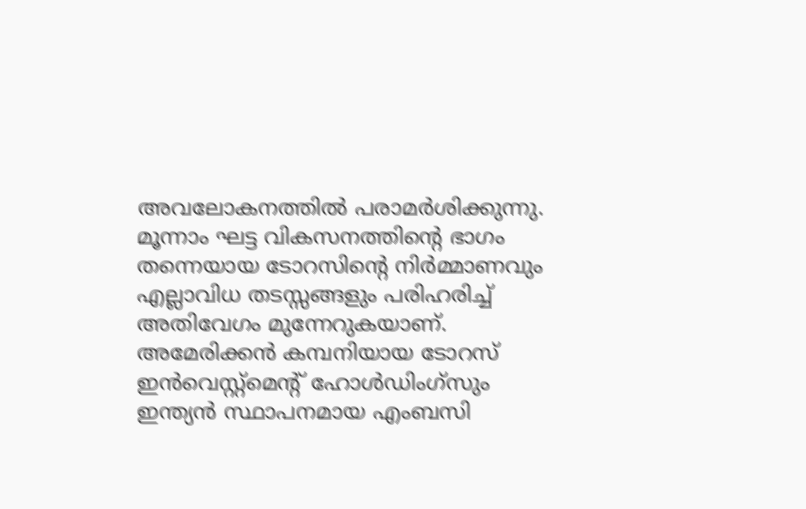അവലോകനത്തിൽ പരാമർശിക്കുന്നു. മൂന്നാം ഘട്ട വികസനത്തിന്റെ ഭാഗം തന്നെയായ ടോറസിന്റെ നിർമ്മാണവും എല്ലാവിധ തടസ്സങ്ങളും പരിഹരിച്ച് അതിവേഗം മുന്നേറുകയാണ്. അമേരിക്കൻ കമ്പനിയായ ടോറസ് ഇൻവെസ്റ്റ്മെന്റ് ഹോൾഡിംഗ്സും ഇന്ത്യൻ സ്ഥാപനമായ എംബസി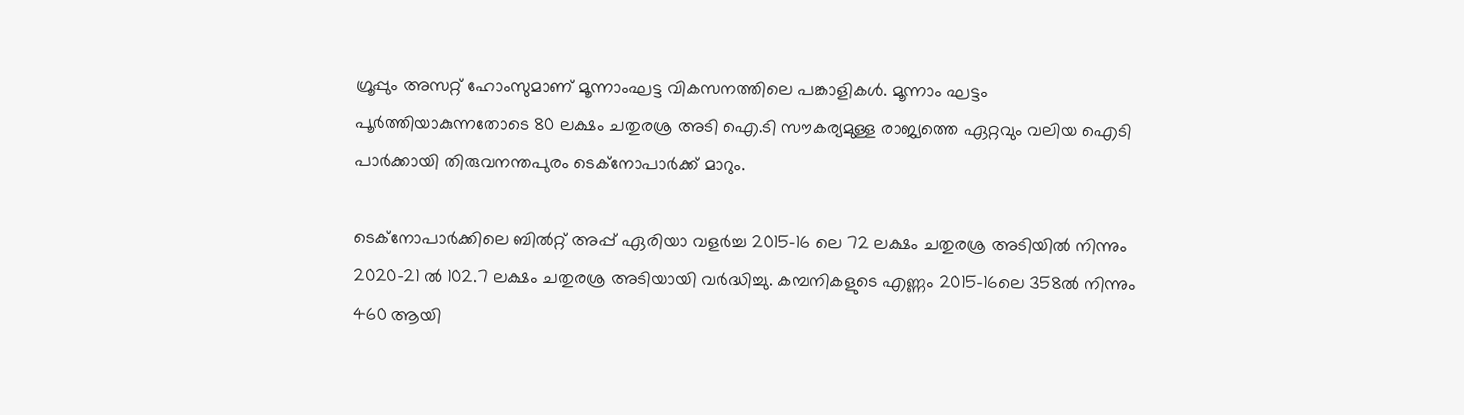ഗ്രൂപ്പും അസറ്റ് ഹോംസുമാണ് മൂന്നാംഘട്ട വികസനത്തിലെ പങ്കാളികൾ. മൂന്നാം ഘട്ടം പൂർത്തിയാകുന്നതോടെ 80 ലക്ഷം ചതുരശ്ര അടി ഐ.ടി സൗകര്യമുള്ള രാജ്യത്തെ ഏറ്റവും വലിയ ഐടി പാർക്കായി തിരുവനന്തപുരം ടെക്നോപാർക്ക് മാറും.

ടെക്നോപാർക്കിലെ ബിൽറ്റ് അപ്പ് ഏരിയാ വളർച്ച 2015-16 ലെ 72 ലക്ഷം ചതുരശ്ര അടിയിൽ നിന്നും 2020-21 ൽ 102.7 ലക്ഷം ചതുരശ്ര അടിയായി വർദ്ധിച്ചു. കമ്പനികളുടെ എണ്ണം 2015-16ലെ 358ൽ നിന്നും 460 ആയി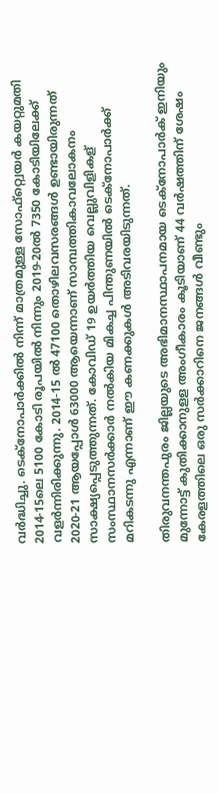വർദ്ധിച്ചു. ടെക്നോപാർക്കിൽ നിന്ന് മാത്രമുള്ള സോഫ്റ്റ്വെയർ കയറ്റുമതി 2014-15ലെ 5100 കോടി രൂപയിൽ നിന്നും 2019-20ൽ 7350 കോടിയിലേക്ക് വളർന്നിരിക്കുന്നു. 2014-15 ൽ 47100 തൊഴിലവസരങ്ങൾ ഉണ്ടായിരുന്നത് 2020-21 ആയപ്പോൾ 63000 ആയെന്നാണ് സാമ്പത്തികാവലോകനം സാക്ഷ്യപ്പെടുത്തുന്നത്. കോവിഡ് 19 ഉയർത്തിയ വെല്ലുവിളികള് സംസ്ഥാനസർക്കാർ നൽകിയ മികച്ച പിന്തുണയിൽ ടെക്നോപാർക്ക് മറികടന്നു എന്നാണ് ഈ കണക്കുകൾ അടിവരയിടുന്നത്.

തിരുവനന്തപുരം ജില്ലയുടെ അഭിമാനസ്ഥാപനമായ ടെക്നോപാർക് ഇനിയും മുന്നോട്ട് കുതിക്കാനുളള അംഗീകാരം കൂടിയാണ് 44 വർഷത്തിന് ശേഷം കേരളത്തിലെ ഒരു സർക്കാറിനെ ജനങ്ങൾ വീണ്ടും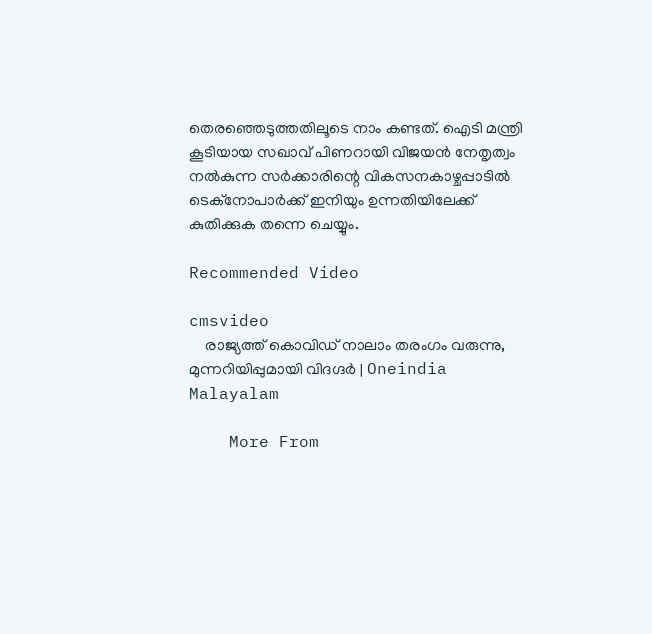തെരഞ്ഞെടുത്തതിലൂടെ നാം കണ്ടത്. ഐടി മന്ത്രി കൂടിയായ സഖാവ് പിണറായി വിജയൻ നേതൃത്വം നൽകുന്ന സർക്കാരിന്റെ വികസനകാഴ്ചപ്പാടിൽ ടെക്നോപാർക്ക് ഇനിയും ഉന്നതിയിലേക്ക് കുതിക്കുക തന്നെ ചെയ്യും.

Recommended Video

cmsvideo
    രാജ്യത്ത് കൊവിഡ് നാലാം തരംഗം വരുന്നു, മുന്നറിയിപ്പുമായി വിദഗ്ദര്‍ | Oneindia Malayalam

    More From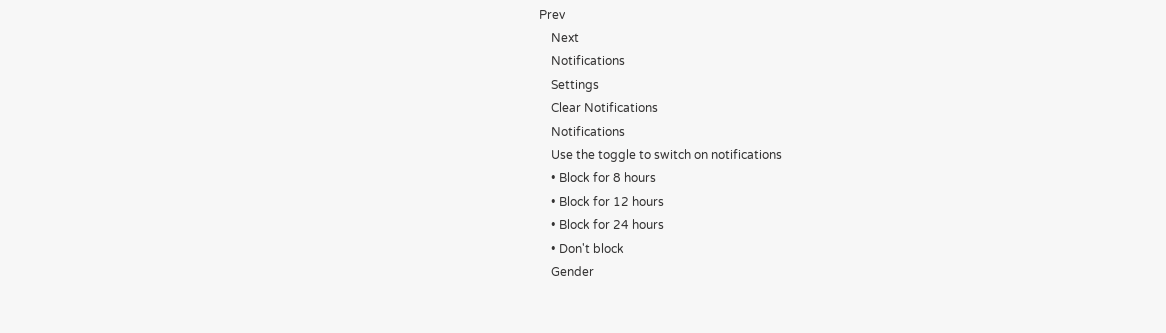Prev
    Next
    Notifications
    Settings
    Clear Notifications
    Notifications
    Use the toggle to switch on notifications
    • Block for 8 hours
    • Block for 12 hours
    • Block for 24 hours
    • Don't block
    Gender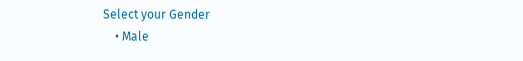Select your Gender
    • Male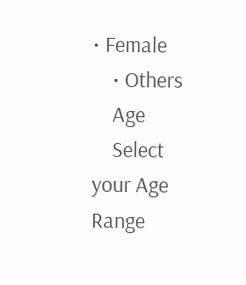• Female
    • Others
    Age
    Select your Age Range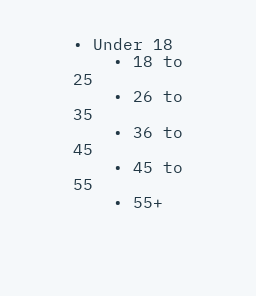• Under 18
    • 18 to 25
    • 26 to 35
    • 36 to 45
    • 45 to 55
    • 55+